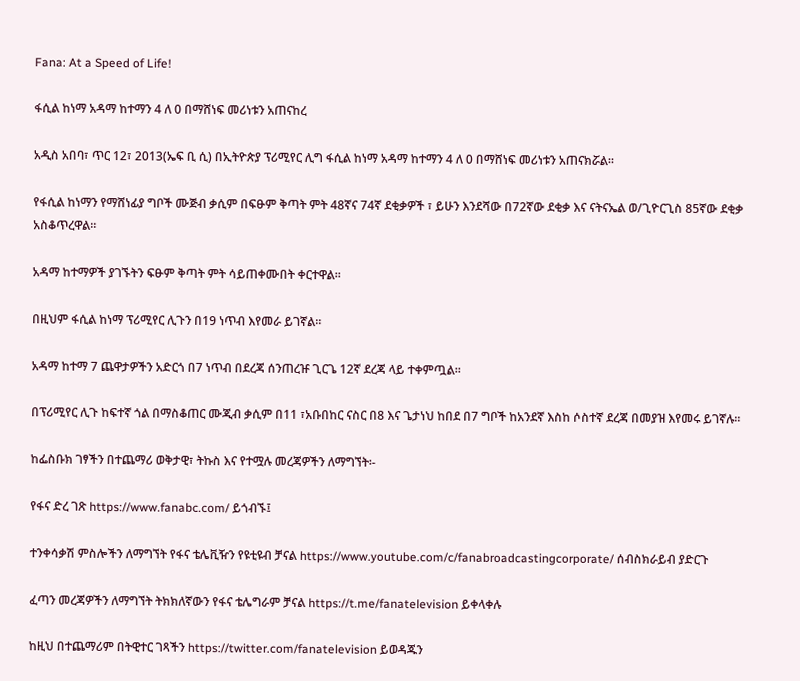Fana: At a Speed of Life!

ፋሲል ከነማ አዳማ ከተማን 4 ለ 0 በማሸነፍ መሪነቱን አጠናከረ

አዲስ አበባ፣ ጥር 12፣ 2013(ኤፍ ቢ ሲ) በኢትዮጵያ ፕሪሚየር ሊግ ፋሲል ከነማ አዳማ ከተማን 4 ለ 0 በማሸነፍ መሪነቱን አጠናክሯል።

የፋሲል ከነማን የማሸነፊያ ግቦች ሙጅብ ቃሲም በፍፁም ቅጣት ምት 48ኛና 74ኛ ደቂቃዎች ፣ ይሁን እንደሻው በ72ኛው ደቂቃ እና ናትናኤል ወ/ጊዮርጊስ 85ኛው ደቂቃ አስቆጥረዋል።

አዳማ ከተማዎች ያገኙትን ፍፁም ቅጣት ምት ሳይጠቀሙበት ቀርተዋል።

በዚህም ፋሲል ከነማ ፕሪሚየር ሊጉን በ19 ነጥብ እየመራ ይገኛል።

አዳማ ከተማ 7 ጨዋታዎችን አድርጎ በ7 ነጥብ በደረጃ ሰንጠረዡ ጊርጌ 12ኛ ደረጃ ላይ ተቀምጧል።

በፕሪሚየር ሊጉ ከፍተኛ ጎል በማስቆጠር ሙጂብ ቃሲም በ11 ፣አቡበከር ናስር በ8 እና ጌታነህ ከበደ በ7 ግቦች ከአንደኛ እስከ ሶስተኛ ደረጃ በመያዝ እየመሩ ይገኛሉ።

ከፌስቡክ ገፃችን በተጨማሪ ወቅታዊ፣ ትኩስ እና የተሟሉ መረጃዎችን ለማግኘት፡-

የፋና ድረ ገጽ https://www.fanabc.com/ ይጎብኙ፤

ተንቀሳቃሽ ምስሎችን ለማግኘት የፋና ቴሌቪዥን የዩቲዩብ ቻናል https://www.youtube.com/c/fanabroadcastingcorporate/ ሰብስክራይብ ያድርጉ

ፈጣን መረጃዎችን ለማግኘት ትክክለኛውን የፋና ቴሌግራም ቻናል https://t.me/fanatelevision ይቀላቀሉ

ከዚህ በተጨማሪም በትዊተር ገጻችን https://twitter.com/fanatelevision ይወዳጁን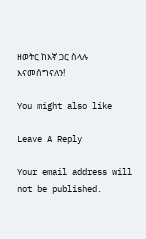ዘወትር ከእኛ ጋር ስላሉ እናመሰግናለን!

You might also like

Leave A Reply

Your email address will not be published.